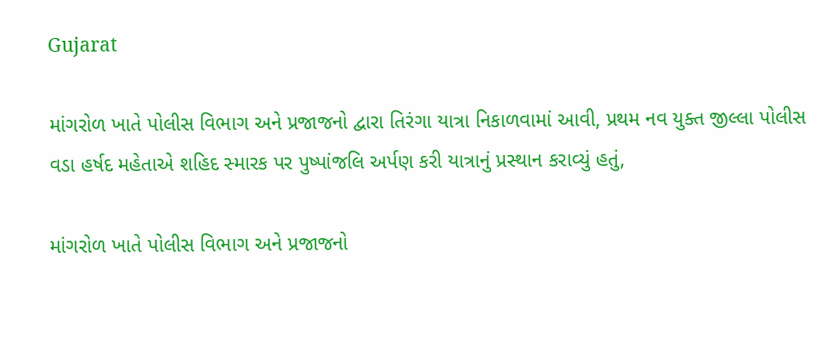Gujarat

માંગરોળ ખાતે પોલીસ વિભાગ અને પ્રજાજનો દ્વારા તિરંગા યાત્રા નિકાળવામાં આવી, પ્રથમ નવ યુક્ત જીલ્લા પોલીસ વડા હર્ષદ મહેતાએ શહિદ સ્મારક પર પુષ્પાંજલિ અર્પણ કરી યાત્રાનું પ્રસ્થાન કરાવ્યું હતું,

માંગરોળ ખાતે પોલીસ વિભાગ અને પ્રજાજનો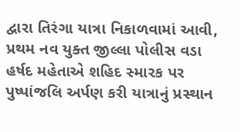દ્વારા તિરંગા યાત્રા નિકાળવામાં આવી, પ્રથમ નવ યુક્ત જીલ્લા પોલીસ વડા હર્ષદ મહેતાએ શહિદ સ્મારક પર પુષ્પાંજલિ અર્પણ કરી યાત્રાનું પ્રસ્થાન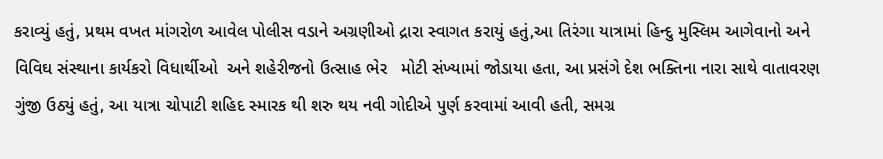કરાવ્યું હતું, પ્રથમ વખત માંગરોળ આવેલ પોલીસ વડાને અગ્રણીઓ દ્રારા સ્વાગત કરાયું હતું,આ તિરંગા યાત્રામાં હિન્દુ મુસ્લિમ આગેવાનો અને વિવિઘ સંસ્થાના કાર્યકરો વિધાર્થીઓ  અને શહેરીજનો ઉત્સાહ ભેર   મોટી સંખ્યામાં જોડાયા હતા, આ પ્રસંગે દેશ ભક્તિના નારા સાથે વાતાવરણ ગુંજી ઉઠ્યું હતું, આ યાત્રા ચોપાટી શહિદ સ્મારક થી શરુ થય નવી ગોદીએ પુર્ણ કરવામાં આવી હતી, સમગ્ર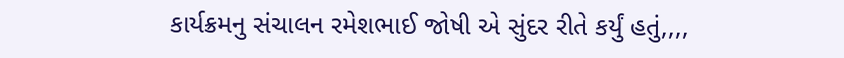કાર્યક્રમનુ સંચાલન રમેશભાઈ જોષી એ સુંદર રીતે કર્યું હતું,,,,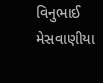વિનુભાઈ મેસવાણીયા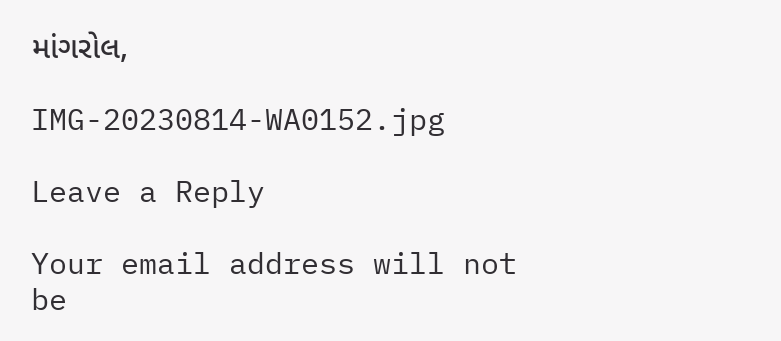માંગરોલ,

IMG-20230814-WA0152.jpg

Leave a Reply

Your email address will not be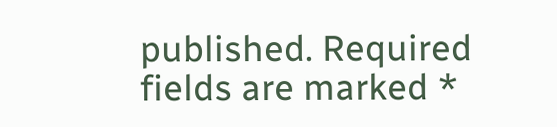published. Required fields are marked *